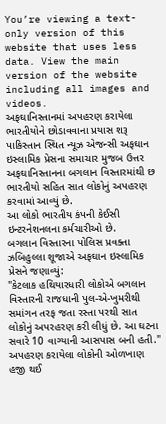You’re viewing a text-only version of this website that uses less data. View the main version of the website including all images and videos.
અફઘાનિસ્તાનમાં અપહરણ કરાયેલા ભારતીયોને છોડાવવાના પ્રયાસ શરૂ
પાકિસ્તાન સ્થિત ન્યૂઝ એજન્સી અફઘાન ઇસ્લામિક પ્રેસના સમાચાર મુજબ ઉત્તર અફઘાનિસ્તાનના બગલાન વિસ્તારમાંથી છ ભારતીયો સહિત સાત લોકોનું અપહરણ કરવામાં આવ્યું છે.
આ લોકો ભારતીય કંપની કેઈસી ઇન્ટરનેશનલના કર્મચારીઓ છે.
બગલાન વિસ્તારના પોલિસ પ્રવક્તા ઝબિહુલ્લા શૂજાએ અફઘાન ઇસ્લામિક પ્રેસને જણાવ્યું:
"કેટલાક હથિયારધારી લોકોએ બગલાન વિસ્તારની રાજધાની પુલ-એ-ખુમરીથી સમાંગન તરફ જતા રસ્તા પરથી સાત લોકોનું અપરહરણ કરી લીધું છે. આ ઘટના સવારે 10 વાગ્યાની આસપાસ બની હતી."
અપહરણ કરાયેલા લોકોની ઓળખાણ હજી થઈ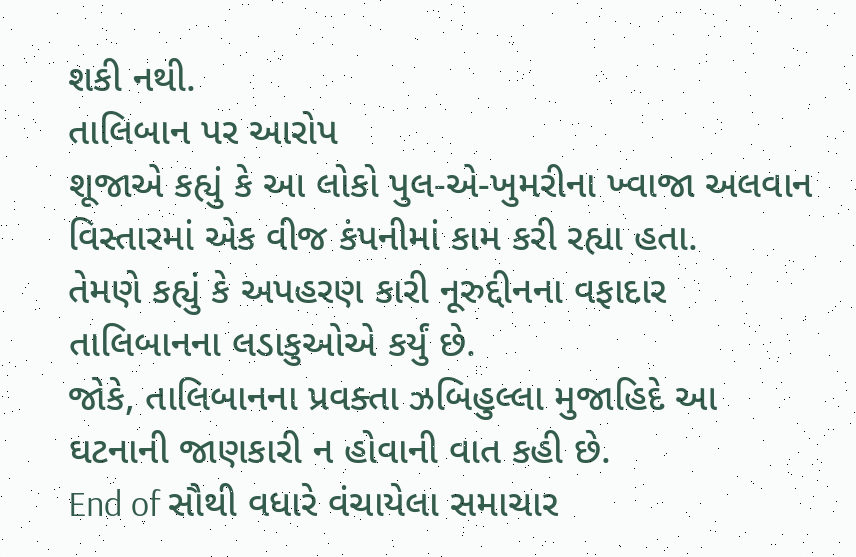શકી નથી.
તાલિબાન પર આરોપ
શૂજાએ કહ્યું કે આ લોકો પુલ-એ-ખુમરીના ખ્વાજા અલવાન વિસ્તારમાં એક વીજ કંપનીમાં કામ કરી રહ્યા હતા.
તેમણે કહ્યું કે અપહરણ કારી નૂરુદ્દીનના વફાદાર તાલિબાનના લડાકુઓએ કર્યું છે.
જોકે, તાલિબાનના પ્રવક્તા ઝબિહુલ્લા મુજાહિદે આ ઘટનાની જાણકારી ન હોવાની વાત કહી છે.
End of સૌથી વધારે વંચાયેલા સમાચાર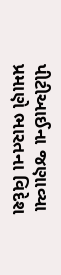પીટીઆઈના જણાવ્યા પ્રમાણે ભારતના વિદેશ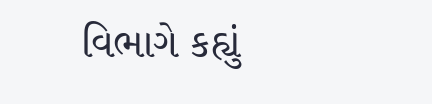વિભાગે કહ્યું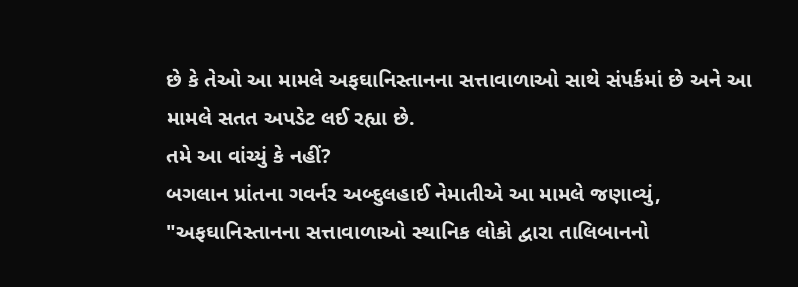છે કે તેઓ આ મામલે અફઘાનિસ્તાનના સત્તાવાળાઓ સાથે સંપર્કમાં છે અને આ મામલે સતત અપડેટ લઈ રહ્યા છે.
તમે આ વાંચ્યું કે નહીં?
બગલાન પ્રાંતના ગવર્નર અબ્દુલહાઈ નેમાતીએ આ મામલે જણાવ્યું, "અફઘાનિસ્તાનના સત્તાવાળાઓ સ્થાનિક લોકો દ્વારા તાલિબાનનો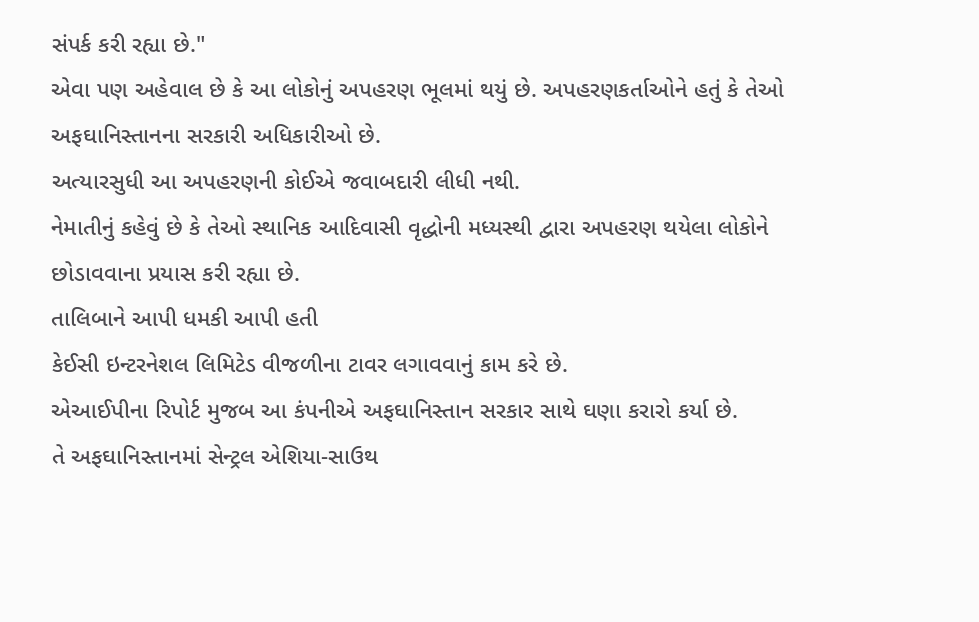સંપર્ક કરી રહ્યા છે."
એવા પણ અહેવાલ છે કે આ લોકોનું અપહરણ ભૂલમાં થયું છે. અપહરણકર્તાઓને હતું કે તેઓ અફઘાનિસ્તાનના સરકારી અધિકારીઓ છે.
અત્યારસુધી આ અપહરણની કોઈએ જવાબદારી લીધી નથી.
નેમાતીનું કહેવું છે કે તેઓ સ્થાનિક આદિવાસી વૃદ્ધોની મધ્યસ્થી દ્વારા અપહરણ થયેલા લોકોને છોડાવવાના પ્રયાસ કરી રહ્યા છે.
તાલિબાને આપી ધમકી આપી હતી
કેઈસી ઇન્ટરનેશલ લિમિટેડ વીજળીના ટાવર લગાવવાનું કામ કરે છે.
એઆઈપીના રિપોર્ટ મુજબ આ કંપનીએ અફઘાનિસ્તાન સરકાર સાથે ઘણા કરારો કર્યા છે.
તે અફઘાનિસ્તાનમાં સેન્ટ્રલ એશિયા-સાઉથ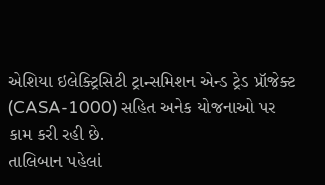એશિયા ઇલેક્ટ્રિસિટી ટ્રાન્સમિશન એન્ડ ટ્રેડ પ્રૉજેક્ટ (CASA-1000) સહિત અનેક યોજનાઓ પર કામ કરી રહી છે.
તાલિબાન પહેલાં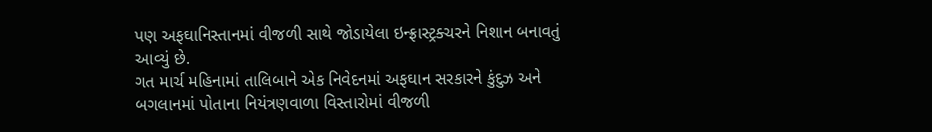પણ અફઘાનિસ્તાનમાં વીજળી સાથે જોડાયેલા ઇન્ફ્રાસ્ટ્રક્ચરને નિશાન બનાવતું આવ્યું છે.
ગત માર્ચ મહિનામાં તાલિબાને એક નિવેદનમાં અફઘાન સરકારને કુંદુઝ અને બગલાનમાં પોતાના નિયંત્રણવાળા વિસ્તારોમાં વીજળી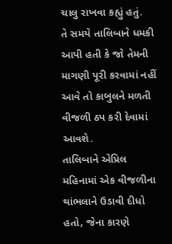ચાલુ રાખવા કહ્યું હતું.
તે સમયે તાલિબાને ધમકી આપી હતી કે જો તેમની માગણી પૂરી કરવામાં નહીં આવે તો કાબુલને મળતી વીજળી ઠપ કરી દેવામાં આવશે.
તાલિબાને એપ્રિલ મહિનામાં એક વીજળીના થાંભલાને ઉડાવી દીધો હતો, જેના કારણે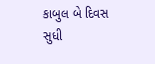કાબુલ બે દિવસ સુધી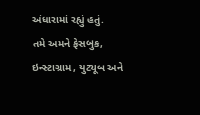અંધારામાં રહ્યું હતું.
તમે અમને ફેસબુક, ઇન્સ્ટાગ્રામ, યુટ્યૂબ અને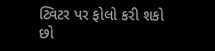ટ્વિટર પર ફોલો કરી શકો છો